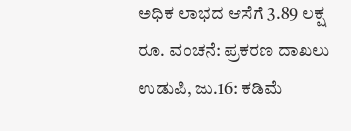ಅಧಿಕ ಲಾಭದ ಆಸೆಗೆ 3.89 ಲಕ್ಷ ರೂ. ವಂಚನೆ: ಪ್ರಕರಣ ದಾಖಲು
ಉಡುಪಿ, ಜು.16: ಕಡಿಮೆ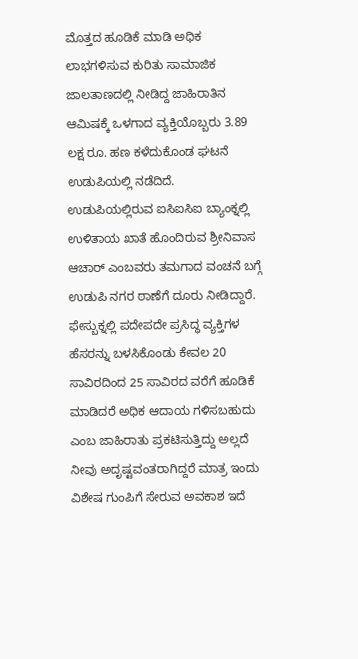ಮೊತ್ತದ ಹೂಡಿಕೆ ಮಾಡಿ ಅಧಿಕ ಲಾಭಗಳಿಸುವ ಕುರಿತು ಸಾಮಾಜಿಕ ಜಾಲತಾಣದಲ್ಲಿ ನೀಡಿದ್ದ ಜಾಹಿರಾತಿನ ಆಮಿಷಕ್ಕೆ ಒಳಗಾದ ವ್ಯಕ್ತಿಯೊಬ್ಬರು 3.89 ಲಕ್ಷ ರೂ. ಹಣ ಕಳೆದುಕೊಂಡ ಘಟನೆ ಉಡುಪಿಯಲ್ಲಿ ನಡೆದಿದೆ.
ಉಡುಪಿಯಲ್ಲಿರುವ ಐಸಿಐಸಿಐ ಬ್ಯಾಂಕ್ನಲ್ಲಿ ಉಳಿತಾಯ ಖಾತೆ ಹೊಂದಿರುವ ಶ್ರೀನಿವಾಸ ಆಚಾರ್ ಎಂಬವರು ತಮಗಾದ ವಂಚನೆ ಬಗ್ಗೆ ಉಡುಪಿ ನಗರ ಠಾಣೆಗೆ ದೂರು ನೀಡಿದ್ದಾರೆ.
ಫೇಸ್ಬುಕ್ನಲ್ಲಿ ಪದೇಪದೇ ಪ್ರಸಿದ್ಧ ವ್ಯಕ್ತಿಗಳ ಹೆಸರನ್ನು ಬಳಸಿಕೊಂಡು ಕೇವಲ 20 ಸಾವಿರದಿಂದ 25 ಸಾವಿರದ ವರೆಗೆ ಹೂಡಿಕೆ ಮಾಡಿದರೆ ಅಧಿಕ ಆದಾಯ ಗಳಿಸಬಹುದು ಎಂಬ ಜಾಹಿರಾತು ಪ್ರಕಟಿಸುತ್ತಿದ್ದು ಅಲ್ಲದೆ ನೀವು ಅದೃಷ್ಟವಂತರಾಗಿದ್ದರೆ ಮಾತ್ರ ಇಂದು ವಿಶೇಷ ಗುಂಪಿಗೆ ಸೇರುವ ಅವಕಾಶ ಇದೆ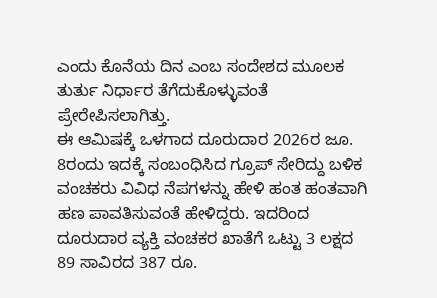ಎಂದು ಕೊನೆಯ ದಿನ ಎಂಬ ಸಂದೇಶದ ಮೂಲಕ ತುರ್ತು ನಿರ್ಧಾರ ತೆಗೆದುಕೊಳ್ಳುವಂತೆ ಪ್ರೇರೇಪಿಸಲಾಗಿತ್ತು.
ಈ ಆಮಿಷಕ್ಕೆ ಒಳಗಾದ ದೂರುದಾರ 2026ರ ಜೂ. 8ರಂದು ಇದಕ್ಕೆ ಸಂಬಂಧಿಸಿದ ಗ್ರೂಪ್ ಸೇರಿದ್ದು ಬಳಿಕ ವಂಚಕರು ವಿವಿಧ ನೆಪಗಳನ್ನು ಹೇಳಿ ಹಂತ ಹಂತವಾಗಿ ಹಣ ಪಾವತಿಸುವಂತೆ ಹೇಳಿದ್ದರು. ಇದರಿಂದ ದೂರುದಾರ ವ್ಯಕ್ತಿ ವಂಚಕರ ಖಾತೆಗೆ ಒಟ್ಟು 3 ಲಕ್ಷದ 89 ಸಾವಿರದ 387 ರೂ.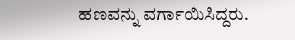ಹಣವನ್ನು ವರ್ಗಾಯಿಸಿದ್ದರು.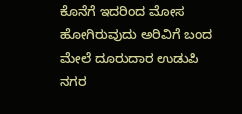ಕೊನೆಗೆ ಇದರಿಂದ ಮೋಸ ಹೋಗಿರುವುದು ಅರಿವಿಗೆ ಬಂದ ಮೇಲೆ ದೂರುದಾರ ಉಡುಪಿ ನಗರ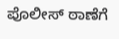ಪೊಲೀಸ್ ಠಾಣೆಗೆ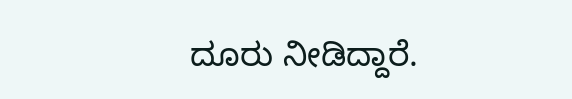ದೂರು ನೀಡಿದ್ದಾರೆ.